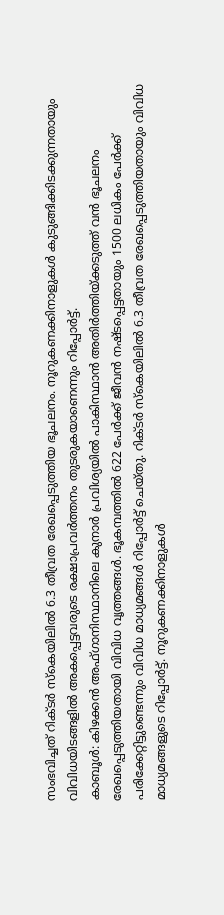സംഭവിച്ചത് റിക്ടർ സ്കെയിലിൽ 6.3 തീവ്രത രേഖപ്പെടുത്തിയ ഭൂചലനം. നൂറുകണക്കിനാളുകൾ കുടുങ്ങിക്കിടക്കുന്നതായും വിവിധയിടങ്ങളിൽ അകപ്പെട്ടവരുടെ രക്ഷാപ്രവർത്തനം തുടരുകയാണെന്നും റിപ്പോർട്ട്.
കാബൂൾ: കിഴക്കൻ അഫ്ഗാനിസ്ഥാനിലെ കുനാർ പ്രവിശ്യയിൽ പാകിസ്ഥാൻ അതിർത്തിയ്ക്കടുത്ത് വൻ ഭൂചലനം രേഖപ്പെടുത്തിയതായി വിവിധ വൃത്തങ്ങൾ. ഭൂകമ്പത്തിൽ 622 പേർക്ക് ജീവൻ നഷ്ടപ്പെട്ടതായും 1500 ലധികം പേർക്ക് പരിക്കേറ്റിട്ടുണ്ടെന്നും വിവിധ മാധ്യമങ്ങൾ റിപ്പോർട്ട് ചെയ്തു. റിക്ടർ സ്കെയിലിൽ 6.3 തീവ്രത രേഖപ്പെടുത്തിയതായും വിവിധ മാധ്യമങ്ങളുടെ റിപ്പോർട്ട്. നൂറുകണക്കിനാളുകൾ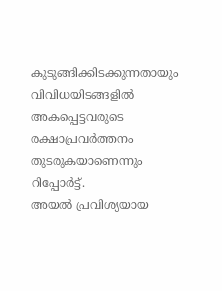കുടുങ്ങിക്കിടക്കുന്നതായും വിവിധയിടങ്ങളിൽ അകപ്പെട്ടവരുടെ രക്ഷാപ്രവർത്തനം തുടരുകയാണെന്നും റിപ്പോർട്ട്.
അയൽ പ്രവിശ്യയായ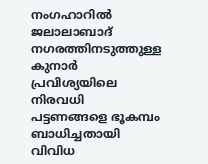നംഗഹാറിൽ ജലാലാബാദ് നഗരത്തിനടുത്തുള്ള കുനാർ പ്രവിശ്യയിലെ നിരവധി പട്ടണങ്ങളെ ഭൂകമ്പം ബാധിച്ചതായി വിവിധ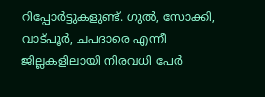റിപ്പോർട്ടുകളുണ്ട്. ഗുൽ, സോക്കി, വാട്പൂർ, ചപദാരെ എന്നീ ജില്ലകളിലായി നിരവധി പേർ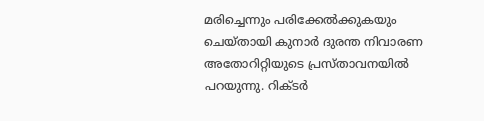മരിച്ചെന്നും പരിക്കേൽക്കുകയും ചെയ്തായി കുനാർ ദുരന്ത നിവാരണ അതോറിറ്റിയുടെ പ്രസ്താവനയിൽ പറയുന്നു. റിക്ടർ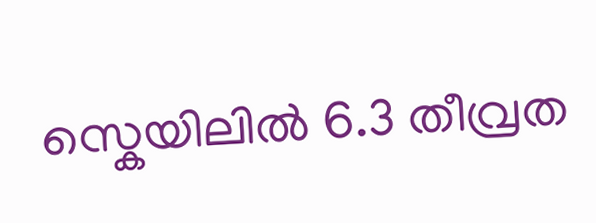സ്കെയിലിൽ 6.3 തീവ്രത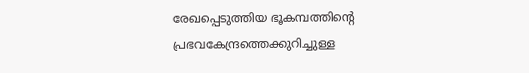രേഖപ്പെടുത്തിയ ഭൂകമ്പത്തിൻ്റെ പ്രഭവകേന്ദ്രത്തെക്കുറിച്ചുള്ള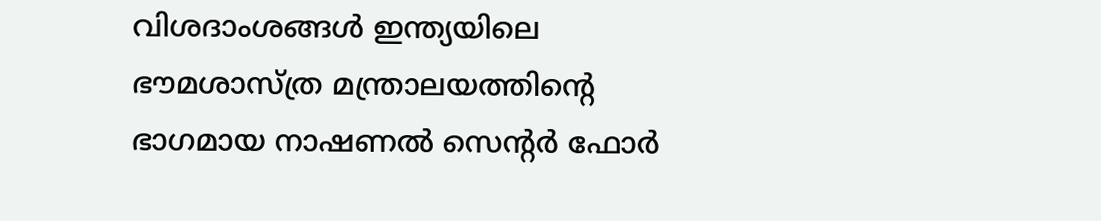വിശദാംശങ്ങൾ ഇന്ത്യയിലെ ഭൗമശാസ്ത്ര മന്ത്രാലയത്തിൻ്റെ ഭാഗമായ നാഷണൽ സെൻ്റർ ഫോർ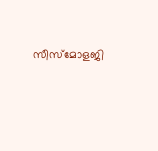സീസ്മോളജി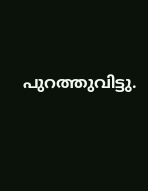പുറത്തുവിട്ടു.